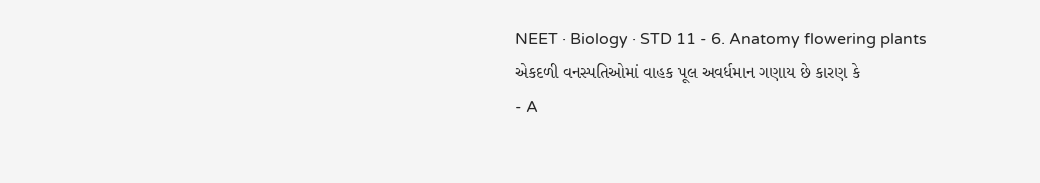NEET · Biology · STD 11 - 6. Anatomy flowering plants
એકદળી વનસ્પતિઓમાં વાહક પૂલ અવર્ધમાન ગણાય છે કારણ કે
- A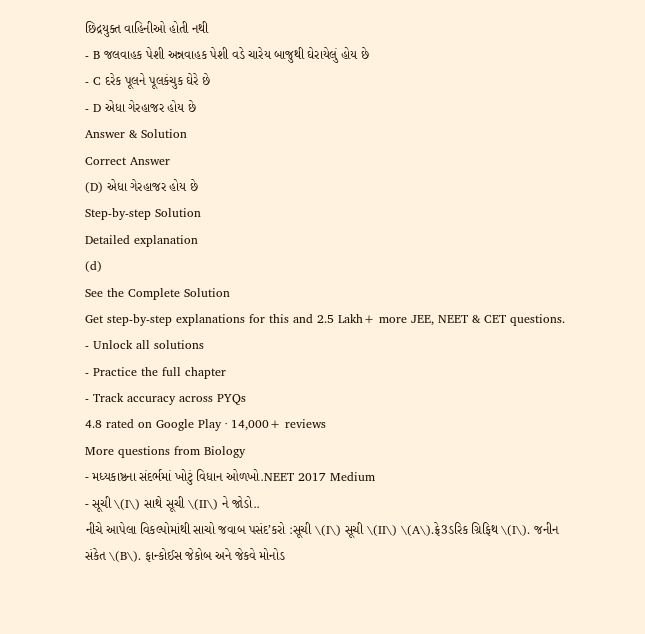છિદ્રયુક્ત વાહિનીઓ હોતી નથી
- B જલવાહક પેશી અન્નવાહક પેશી વડે ચારેય બાજુથી ઘેરાયેલું હોય છે
- C દરેક પૂલને પૂલકંચુક ઘેરે છે
- D એધા ગેરહાજર હોય છે
Answer & Solution
Correct Answer
(D) એધા ગેરહાજર હોય છે
Step-by-step Solution
Detailed explanation
(d)
See the Complete Solution
Get step-by-step explanations for this and 2.5 Lakh+ more JEE, NEET & CET questions.
- Unlock all solutions
- Practice the full chapter
- Track accuracy across PYQs
4.8 rated on Google Play · 14,000+ reviews
More questions from Biology
- મધ્યકાષ્ઠના સંદર્ભમાં ખોટું વિધાન ઓળખો.NEET 2017 Medium
- સૂચી \(I\) સાથે સૂચી \(II\) ને જોડો..
નીચે આપેલા વિકલ્પોમાંથી સાચો જવાબ પસંદ’કરો :સૂચી \(I\) સૂચી \(II\) \(A\).ફ્રે3ડરિક ગ્રિફિથ \(I\). જનીન સંકેત \(B\). ફાન્કોઈસ જેકોબ અને જેકવે મોનોડ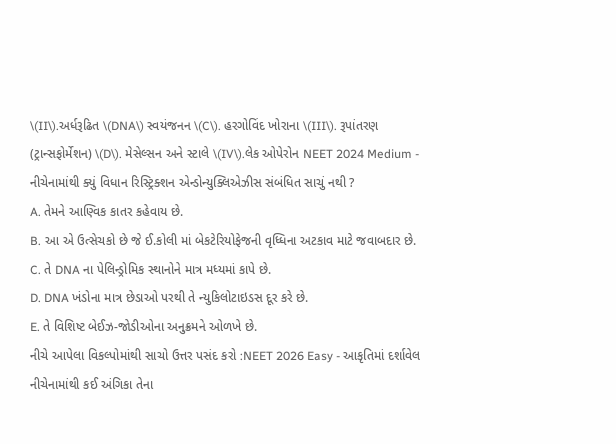\(II\).અર્ધરૂઢિત \(DNA\) સ્વયંજનન \(C\). હરગોવિંદ ખોરાના \(III\). રૂપાંતરણ (ટ્રાન્સફોર્મેશન) \(D\). મેસેલ્સન અને સ્ટાલે \(IV\).લેક ઓપેરોન NEET 2024 Medium - નીચેનામાંથી ક્યું વિધાન રિસ્ટ્રિક્શન એન્ડોન્યુક્લિએઝીસ સંબંધિત સાચું નથી ?
A. તેમને આણ્વિક કાતર કહેવાય છે.
B. આ એ ઉત્સેચકો છે જે ઈ.કોલી માં બેકટેરિયોફેજની વૃધ્ધિના અટકાવ માટે જવાબદાર છે.
C. તે DNA ના પેલિન્ડ્રોમિક સ્થાનોને માત્ર મધ્યમાં કાપે છે.
D. DNA ખંડોના માત્ર છેડાઓ પરથી તે ન્યુકિલોટાઇડસ દૂર કરે છે.
E. તે વિશિષ્ટ બેઈઝ-જોડીઓના અનુક્રમને ઓળખે છે.
નીચે આપેલા વિકલ્પોમાંથી સાચો ઉત્તર પસંદ કરો :NEET 2026 Easy - આકૃતિમાં દર્શાવેલ નીચેનામાંથી કઈ અંગિકા તેના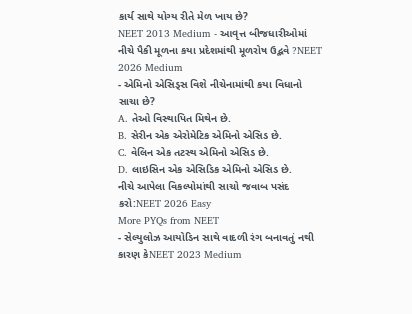કાર્ય સાથે યોગ્ય રીતે મેળ ખાય છે?
NEET 2013 Medium - આવૃત્ત બીજધારીઓમાં નીચે પૈકી મૂળના કયા પ્રદેશમાંથી મૂળરોષ ઉદ્ભવે ?NEET 2026 Medium
- એમિનો એસિડ્સ વિશે નીચેનામાંથી કયા વિધાનો સાચા છે?
A. તેઓ વિસ્થાપિત મિથેન છે.
B. સેરીન એક એરોમેટિક એમિનો એસિડ છે.
C. વેલિન એક તટસ્થ એમિનો એસિડ છે.
D. લાઇસિન એક એસિડિક એમિનો એસિડ છે.
નીચે આપેલા વિકલ્પોમાંથી સાચો જવાબ પસંદ કરો:NEET 2026 Easy
More PYQs from NEET
- સેલ્યુલોઝ આયોડિન સાથે વાદળી રંગ બનાવતું નથી કારણ કેNEET 2023 Medium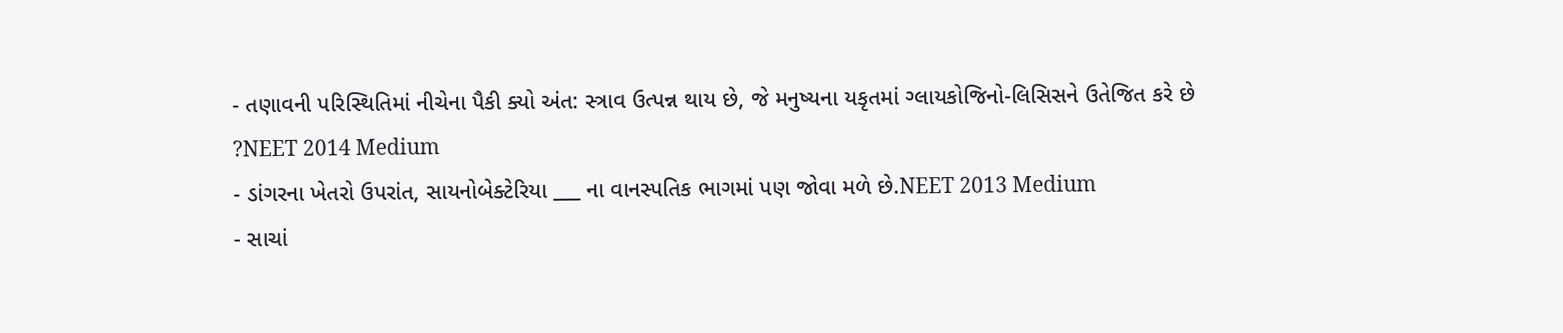- તણાવની પરિસ્થિતિમાં નીચેના પૈકી ક્યો અંત: સ્ત્રાવ ઉત્પન્ન થાય છે, જે મનુષ્યના યકૃતમાં ગ્લાયકોજિનો-લિસિસને ઉતેજિત કરે છે ?NEET 2014 Medium
- ડાંગરના ખેતરો ઉપરાંત, સાયનોબેક્ટેરિયા ___ ના વાનસ્પતિક ભાગમાં પણ જોવા મળે છે.NEET 2013 Medium
- સાચાં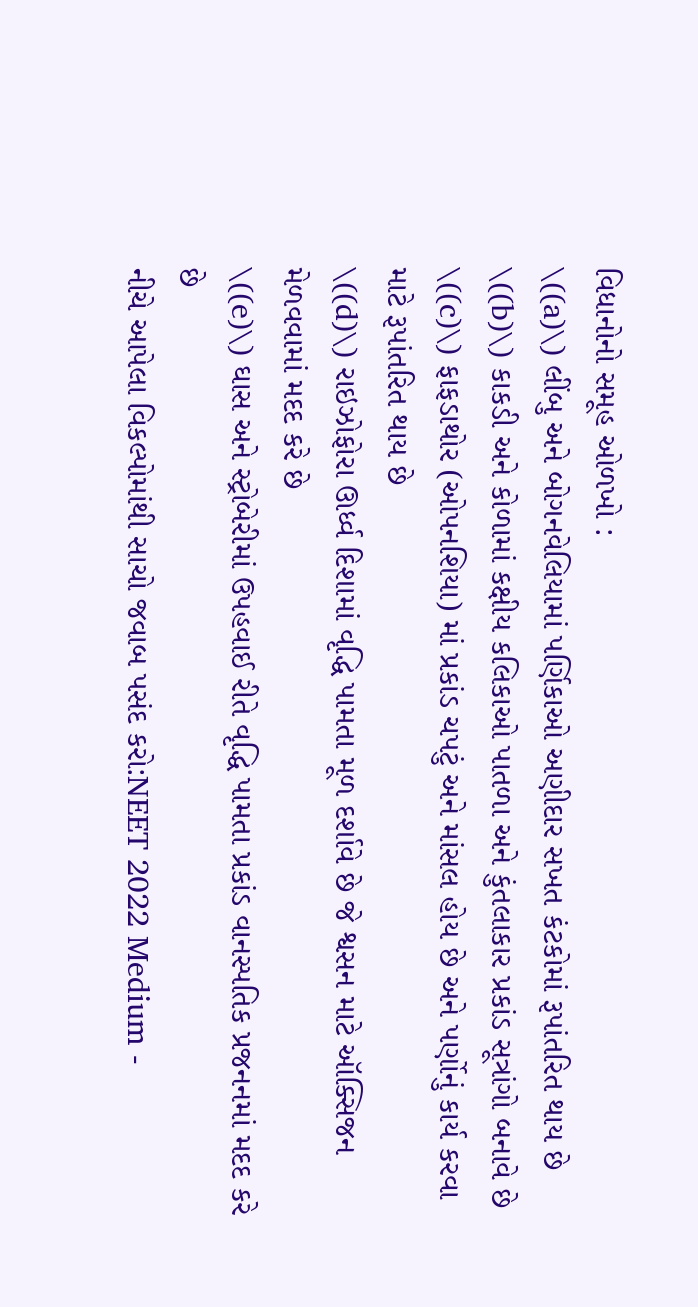વિધાનોનો સમૂહ ઓળખો :
\((a)\) લીંબુ અને બોગનવેલિયામાં પર્ણિકાઓ અણીદાર સખત કંટકોમાં રૂપાંતરિત થાય છે
\((b)\) કાકડી અને કોળામાં કક્ષીય કલિકાઓ પાતળા અને કુંતલાકાર પ્રકાંડ સૂત્રાંગો બનાવે છે
\((c)\) ફાફડાથોર (ઓપનશિયા) માં પ્રકાંડ ચપટું અને માંસલ હોય છે અને પર્ણોનું કાર્ય કરવા માટે રૂપાંતરિત થાય છે
\((d)\) રાઇઝોફોરા ઊર્ધ્વ દિશામાં વૃદ્ધિ પામતા મૂળ દર્શાવે છે જે શ્વસન માટે ઑક્સિજન મેળવવામાં મદદ કરે છે
\((e)\) ઘાસ અને સ્ટ્રોબેરીમાં ઉપહવાઈ રીતે વૃદ્ધિ પામતા પ્રકાંડ વાનસ્પતિક પ્રજનનમાં મદદ કરે છે
નીચે આપેલા વિકલ્પોમાંથી સાચો જવાબ પસંદ કરો:NEET 2022 Medium -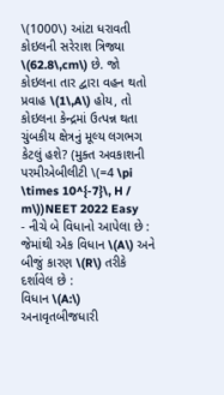\(1000\) આંટા ધરાવતી કોઇલની સરેરાશ ત્રિજ્યા \(62.8\,cm\) છે. જો કોઇલના તાર દ્વારા વહન થતો પ્રવાહ \(1\,A\) હોય, તો કોઇલના કેન્દ્રમાં ઉત્પન્ન થતા ચુંબકીય ક્ષેત્રનું મૂલ્ય લગભગ કેટલું હશે? (મુક્ત અવકાશની પરમીએબીલીટી \(=4 \pi \times 10^{-7}\, H / m\))NEET 2022 Easy
- નીચે બે વિધાનો આપેલા છે : જેમાંથી એક વિધાન \(A\) અને બીજું કારણ \(R\) તરીકે દર્શાવેલ છે :
વિધાન \(A:\) અનાવૃતબીજધારી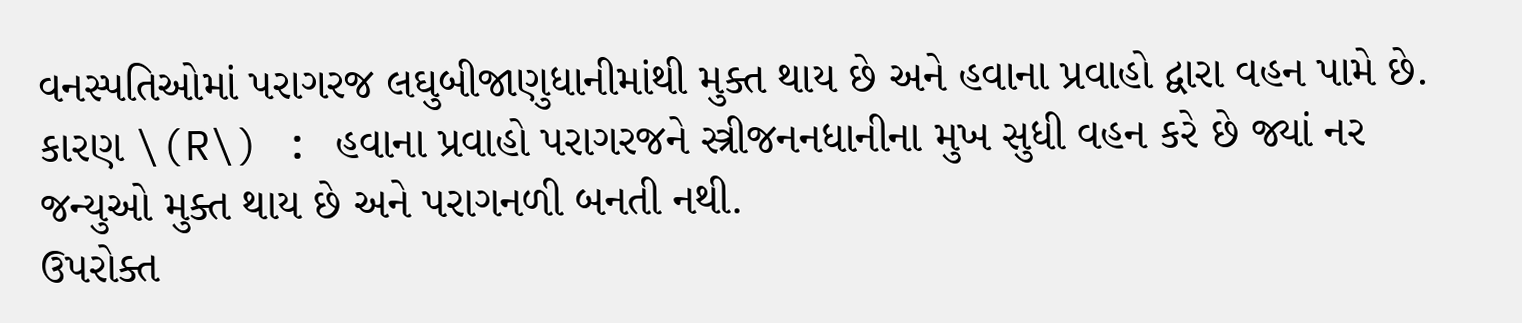વનસ્પતિઓમાં પરાગરજ લઘુબીજાણુધાનીમાંથી મુક્ત થાય છે અને હવાના પ્રવાહો દ્વારા વહન પામે છે.
કારણ \(R\) : હવાના પ્રવાહો પરાગરજને સ્ત્રીજનનધાનીના મુખ સુધી વહન કરે છે જ્યાં નર જન્યુઓ મુક્ત થાય છે અને પરાગનળી બનતી નથી.
ઉપરોક્ત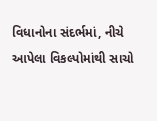વિધાનોના સંદર્ભમાં, નીચે આપેલા વિકલ્પોમાંથી સાચો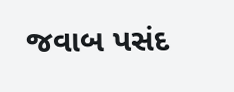જવાબ પસંદ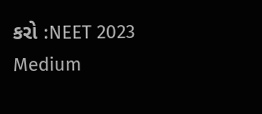કરો :NEET 2023 Medium